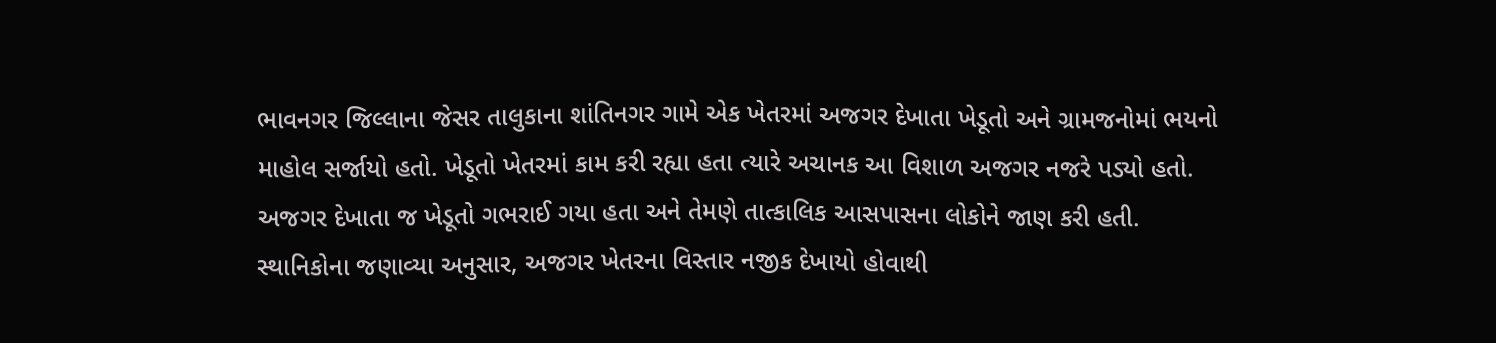ભાવનગર જિલ્લાના જેસર તાલુકાના શાંતિનગર ગામે એક ખેતરમાં અજગર દેખાતા ખેડૂતો અને ગ્રામજનોમાં ભયનો માહોલ સર્જાયો હતો. ખેડૂતો ખેતરમાં કામ કરી રહ્યા હતા ત્યારે અચાનક આ વિશાળ અજગર નજરે પડ્યો હતો.
અજગર દેખાતા જ ખેડૂતો ગભરાઈ ગયા હતા અને તેમણે તાત્કાલિક આસપાસના લોકોને જાણ કરી હતી. સ્થાનિકોના જણાવ્યા અનુસાર, અજગર ખેતરના વિસ્તાર નજીક દેખાયો હોવાથી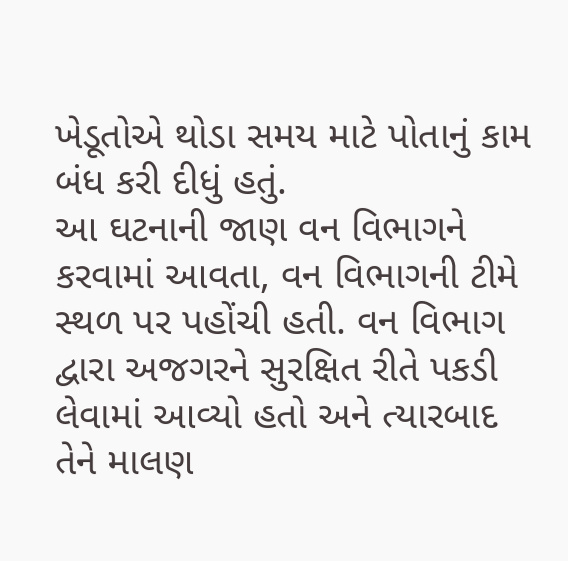ખેડૂતોએ થોડા સમય માટે પોતાનું કામ બંધ કરી દીધું હતું.
આ ઘટનાની જાણ વન વિભાગને કરવામાં આવતા, વન વિભાગની ટીમે સ્થળ પર પહોંચી હતી. વન વિભાગ દ્વારા અજગરને સુરક્ષિત રીતે પકડી લેવામાં આવ્યો હતો અને ત્યારબાદ તેને માલણ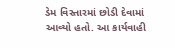ડેમ વિસ્તારમાં છોડી દેવામાં આવ્યો હતો. આ કાર્યવાહી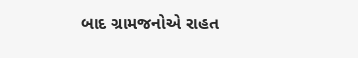બાદ ગ્રામજનોએ રાહત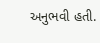અનુભવી હતી.